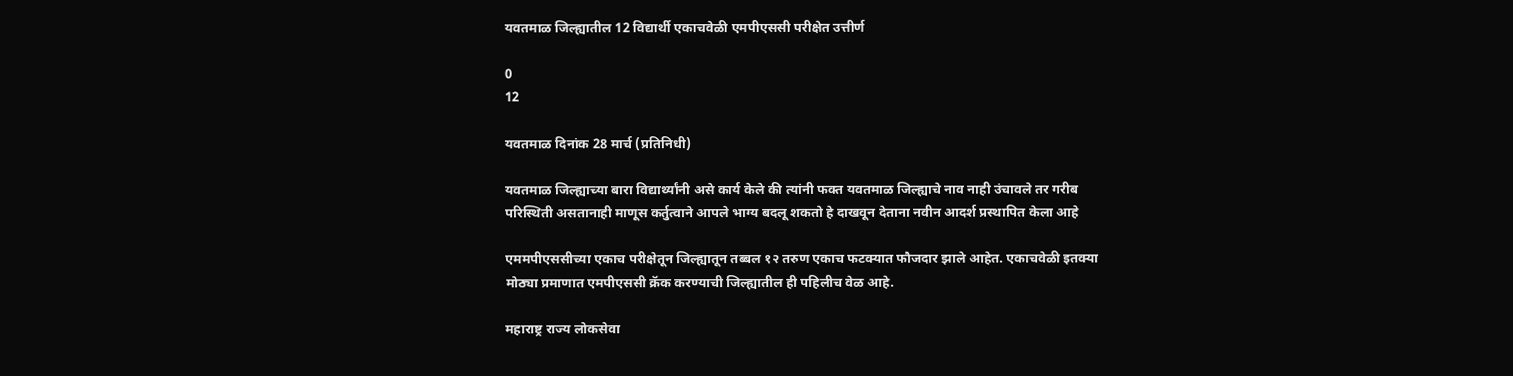यवतमाळ जिल्ह्यातील 12 विद्यार्थी एकाचवेळी एमपीएससी परीक्षेत उत्तीर्ण

0
12

यवतमाळ दिनांक 28 मार्च (प्रतिनिधी)

यवतमाळ जिल्ह्याच्या बारा विद्यार्थ्यांनी असे कार्य केले की त्यांनी फक्त यवतमाळ जिल्ह्याचे नाव नाही उंचावले तर गरीब परिस्थिती असतानाही माणूस कर्तुत्वाने आपले भाग्य बदलू शकतो हे दाखवून देताना नवीन आदर्श प्रस्थापित केला आहे

एममपीएससीच्या एकाच परीक्षेतून जिल्ह्यातून तब्बल १२ तरुण एकाच फटक्यात फौजदार झाले आहेत. एकाचवेळी इतक्या मोठ्या प्रमाणात एमपीएससी क्रॅक करण्याची जिल्ह्यातील ही पहिलीच वेळ आहे.

महाराष्ट्र राज्य लोकसेवा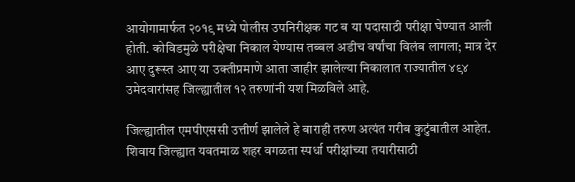आयोगामार्फत २०१९ मध्ये पोलीस उपनिरीक्षक गट ब या पदासाठी परीक्षा घेण्यात आली होती. कोविडमुळे परीक्षेचा निकाल येण्यास तब्बल अडीच वर्षांचा विलंब लागला; मात्र देर आए दुरूस्त आए या उक्तीप्रमाणे आता जाहीर झालेल्या निकालात राज्यातील ४९४ उमेदवारांसह जिल्ह्यातील १२ तरुणांनी यश मिळविले आहे.

जिल्ह्यातील एमपीएससी उत्तीर्ण झालेले हे बाराही तरुण अत्यंत गरीब कुटुंबातील आहेत. शिवाय जिल्ह्यात यवतमाळ शहर वगळता स्पर्धा परीक्षांच्या तयारीसाठी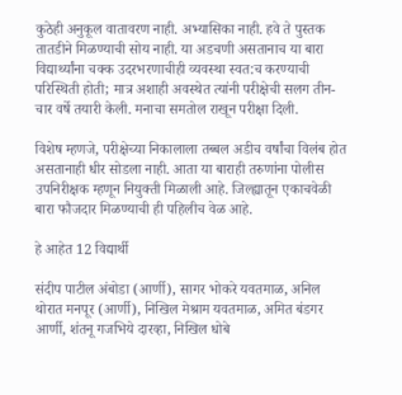कुठेही अनुकूल वातावरण नाही. अभ्यासिका नाही. हवे ते पुस्तक तातडीने मिळण्याची सोय नाही. या अडचणी असतानाच या बारा विद्यार्थ्यांना चक्क उदरभरणाचीही व्यवस्था स्वत:च करण्याची परिस्थिती होती; मात्र अशाही अवस्थेत त्यांनी परीक्षेची सलग तीन-चार वर्षे तयारी केली. मनाचा समतोल राखून परीक्षा दिली.

विशेष म्हणजे, परीक्षेच्या निकालाला तब्बल अडीच वर्षांचा विलंब होत असतानाही धीर सोडला नाही. आता या बाराही तरुणांना पोलीस उपनिरीक्षक म्हणून नियुक्ती मिळाली आहे. जिल्ह्यातून एकाचवेळी बारा फौजदार मिळण्याची ही पहिलीच वेळ आहे.

हे आहेत 12 विद्यार्थी

संदीप पाटील अंबोडा (आर्णी), सागर भोकरे यवतमाळ, अनिल थोरात मनपूर (आर्णी), निखिल मेश्राम यवतमाळ, अमित बंडगर आर्णी, शंतनू गजभिये दारव्हा, निखिल धोबे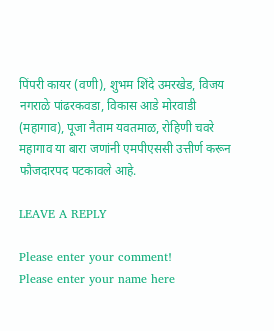पिंपरी कायर (वणी), शुभम शिंदे उमरखेड, विजय नगराळे पांढरकवडा, विकास आडे मोरवाडी (महागाव), पूजा नैताम यवतमाळ, रोहिणी चवरे महागाव या बारा जणांनी एमपीएससी उत्तीर्ण करून फौजदारपद पटकावले आहे.

LEAVE A REPLY

Please enter your comment!
Please enter your name here